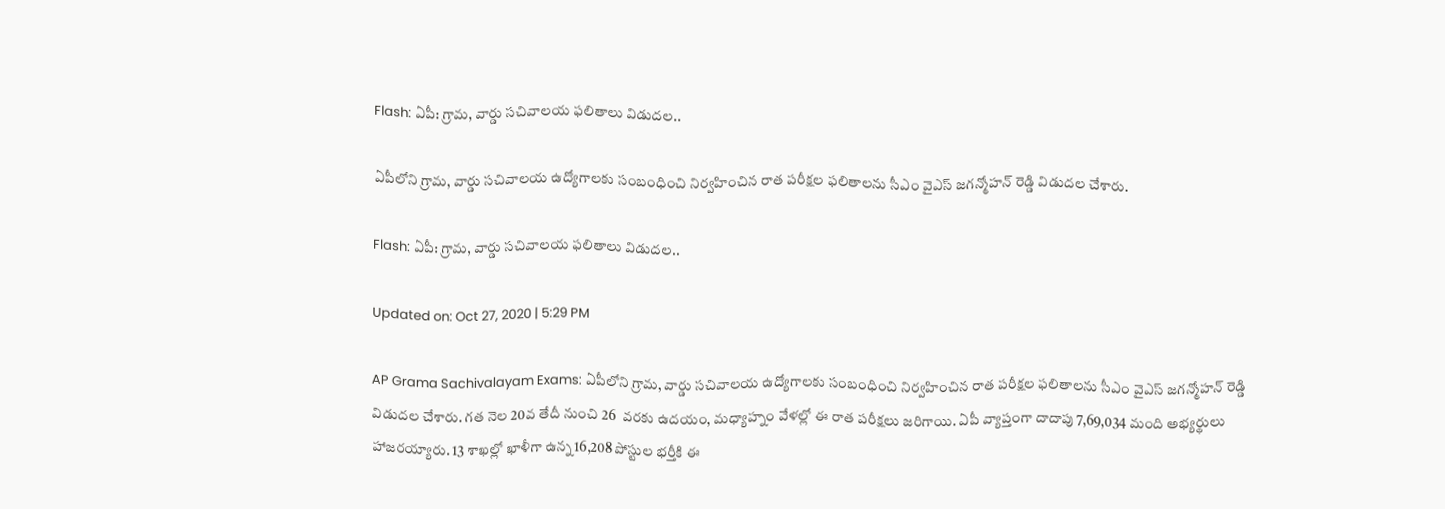Flash: ఏపీ: గ్రామ, వార్డు సచివాలయ ఫలితాలు విడుదల..

ఏపీలోని గ్రామ, వార్డు సచివాలయ ఉద్యోగాలకు సంబంధించి నిర్వహించిన రాత పరీక్షల ఫలితాలను సీఎం వైఎస్ జగన్మోహన్ రెడ్డి విడుదల చేశారు.

Flash: ఏపీ: గ్రామ, వార్డు సచివాలయ ఫలితాలు విడుదల..

Updated on: Oct 27, 2020 | 5:29 PM

AP Grama Sachivalayam Exams: ఏపీలోని గ్రామ, వార్డు సచివాలయ ఉద్యోగాలకు సంబంధించి నిర్వహించిన రాత పరీక్షల ఫలితాలను సీఎం వైఎస్ జగన్మోహన్ రెడ్డి విడుదల చేశారు. గత నెల 20వ తేదీ నుంచి 26  వరకు ఉదయం, మధ్యాహ్నం వేళల్లో ఈ రాత పరీక్షలు జరిగాయి. ఏపీ వ్యాప్తంగా దాదాపు 7,69,034 మంది అభ్యర్థులు హాజరయ్యారు. 13 శాఖల్లో ఖాళీగా ఉన్న 16,208 పోస్టుల భర్తీకి ఈ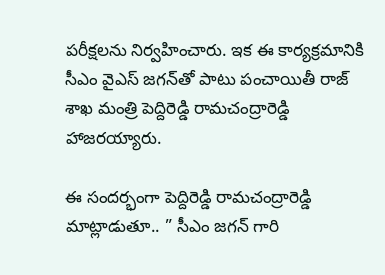పరీక్షలను నిర్వహించారు. ఇక ఈ కార్యక్రమానికి సీఎం వైఎస్ జగన్‌తో పాటు పంచాయితీ రాజ్ శాఖ మంత్రి పెద్దిరెడ్డి రామచంద్రారెడ్డి హాజరయ్యారు.

ఈ సందర్భంగా పెద్దిరెడ్డి రామచంద్రారెడ్డి మాట్లాడుతూ.. ” సీఎం జగన్ గారి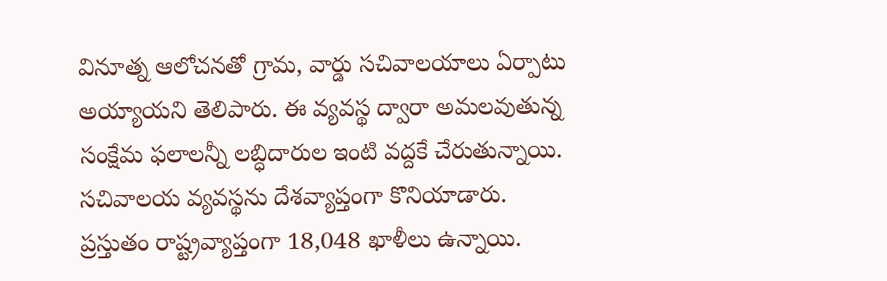వినూత్న ఆలోచనతో గ్రామ, వార్డు సచివాలయాలు ఏర్పాటు అయ్యాయని తెలిపారు. ఈ వ్యవస్థ ద్వారా అమలవుతున్న సంక్షేమ ఫలాలన్నీ లబ్ధిదారుల ఇంటి వద్దకే చేరుతున్నాయి. సచివాలయ వ్యవస్థను దేశవ్యాప్తంగా కొనియాడారు. ప్రస్తుతం రాష్ట్రవ్యాప్తంగా 18,048 ఖాళీలు ఉన్నాయి.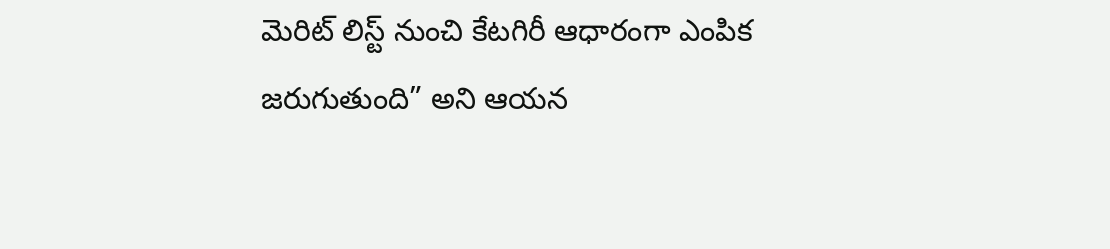మెరిట్ లిస్ట్ నుంచి కేటగిరీ ఆధారంగా ఎంపిక జరుగుతుంది” అని ఆయన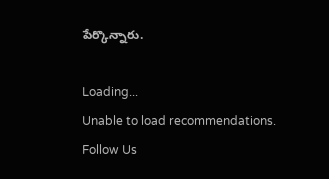పేర్కొన్నారు.

Loading...
Unable to load recommendations.
Follow Us